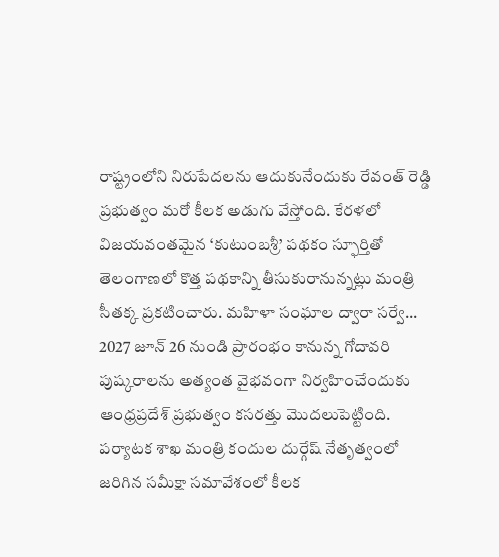రాష్ట్రంలోని నిరుపేదలను ఆదుకునేందుకు రేవంత్ రెడ్డి ప్రభుత్వం మరో కీలక అడుగు వేస్తోంది. కేరళలో విజయవంతమైన ‘కుటుంబశ్రీ’ పథకం స్ఫూర్తితో తెలంగాణలో కొత్త పథకాన్ని తీసుకురానున్నట్లు మంత్రి సీతక్క ప్రకటించారు. మహిళా సంఘాల ద్వారా సర్వే...
2027 జూన్ 26 నుండి ప్రారంభం కానున్న గోదావరి పుష్కరాలను అత్యంత వైభవంగా నిర్వహించేందుకు ఆంధ్రప్రదేశ్ ప్రభుత్వం కసరత్తు మొదలుపెట్టింది. పర్యాటక శాఖ మంత్రి కందుల దుర్గేష్ నేతృత్వంలో జరిగిన సమీక్షా సమావేశంలో కీలక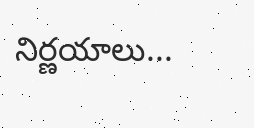నిర్ణయాలు...